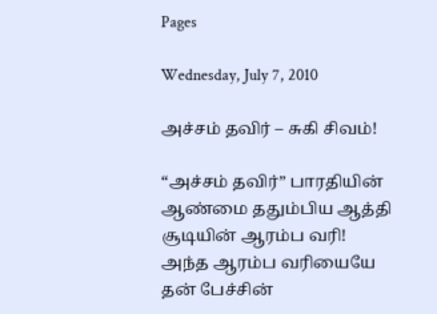Pages

Wednesday, July 7, 2010

அச்சம் தவிர் – சுகி சிவம்!

“அச்சம் தவிர்” பாரதியின் ஆண்மை ததும்பிய ஆத்தி சூடியின் ஆரம்ப வரி! அந்த ஆரம்ப வரியையே தன் பேச்சின்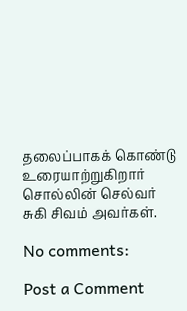தலைப்பாகக் கொண்டு உரையாற்றுகிறார் சொல்லின் செல்வர் சுகி சிவம் அவர்கள்.

No comments:

Post a Comment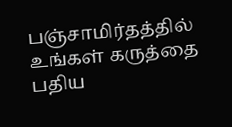பஞ்சாமிர்தத்தில் உங்கள் கருத்தை பதிய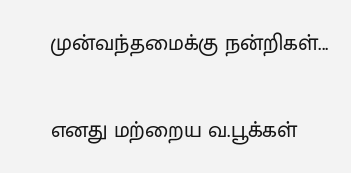முன்வந்தமைக்கு நன்றிகள்...

எனது மற்றைய வ.பூக்கள்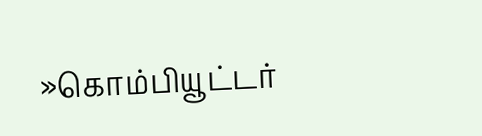»கொம்பியூட்டர்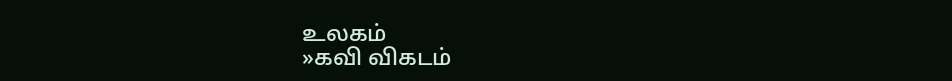உலகம்
»கவி விகடம்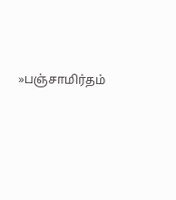»பஞ்சாமிர்தம்